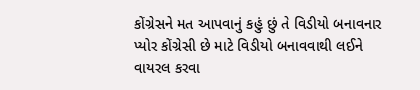કોંગ્રેસને મત આપવાનું કહું છું તે વિડીયો બનાવનાર પ્યોર કોંગ્રેસી છે માટે વિડીયો બનાવવાથી લઈને વાયરલ કરવા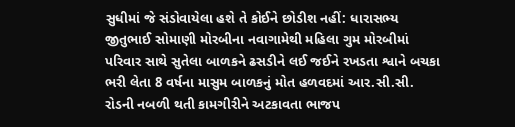સુધીમાં જે સંડોવાયેલા હશે તે કોઈને છોડીશ નહીં: ધારાસભ્ય જીતુભાઈ સોમાણી મોરબીના નવાગામેથી મહિલા ગુમ મોરબીમાં પરિવાર સાથે સુતેલા બાળકને ઢસડીને લઈ જઈને રખડતા શ્વાને બચકા ભરી લેતા 8 વર્ષના માસુમ બાળકનું મોત હળવદમાં આર.સી.સી. રોડની નબળી થતી કામગીરીને અટકાવતા ભાજપ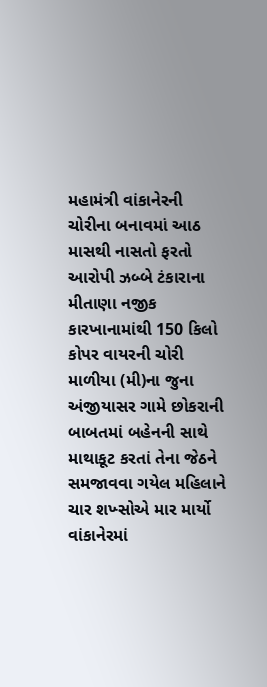મહામંત્રી વાંકાનેરની ચોરીના બનાવમાં આઠ માસથી નાસતો ફરતો આરોપી ઝબ્બે ટંકારાના મીતાણા નજીક કારખાનામાંથી 150 કિલો કોપર વાયરની ચોરી માળીયા (મી)ના જુના અંજીયાસર ગામે છોકરાની બાબતમાં બહેનની સાથે માથાકૂટ કરતાં તેના જેઠને સમજાવવા ગયેલ મહિલાને ચાર શખ્સોએ માર માર્યો વાંકાનેરમાં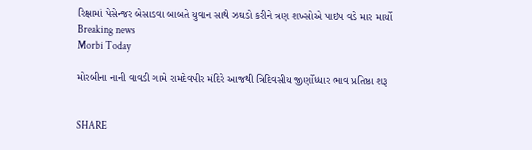રિક્ષામાં પેસેન્જર બેસાડવા બાબતે યુવાન સાથે ઝઘડો કરીને ત્રણ શખ્સોએ પાઇપ વડે માર માર્યો
Breaking news
Morbi Today

મોરબીના નાની વાવડી ગામે રામદેવપીર મંદિરે આજથી ત્રિદિવસીય જીર્ણોધ્ધાર ભાવ પ્રતિષ્ઠા શરૂ


SHARE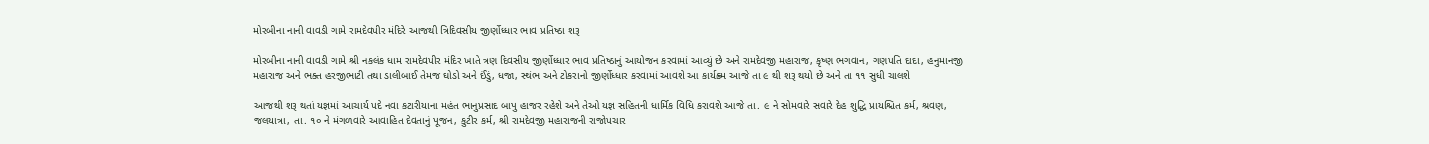મોરબીના નાની વાવડી ગામે રામદેવપીર મંદિરે આજથી ત્રિદિવસીય જીર્ણોધ્ધાર ભાવ પ્રતિષ્ઠા શરૂ

મોરબીના નાની વાવડી ગામે શ્રી નકલંક ધામ રામદેવપીર મંદિર ખાતે ત્રણ દિવસીય જીર્ણોધ્ધાર ભાવ પ્રતિષ્ઠાનું આયોજન કરવામાં આવ્યું છે અને રામદેવજી મહારાજ, કૃષ્ણ ભગવાન, ગણપતિ દાદા, હનુમાનજી મહારાજ અને ભક્ત હરજીભાટી તથા ડાલીબાઈ તેમજ ઘોડો અને ઈંડું, ધજા, સ્થંભ અને ટોકરાનો જીર્ણોધ્ધાર કરવામાં આવશે આ કાર્યક્ર્મ આજે તા ૯ થી શરૂ થયો છે અને તા ૧૧ સુધી ચાલશે

આજથી શરૂ થતાં યજ્ઞમાં આચાર્ય પદે નવા કટારીયાના મહંત ભાનુપ્રસાદ બાપુ હાજર રહેશે અને તેઓ યજ્ઞ સહિતની ધાર્મિક વિધિ કરાવશે આજે તા. ૯ ને સોમવારે સવારે દેહ શુદ્ધિ પ્રાયશ્ચિત કર્મ, શ્રવણ, જલયાત્રા, તા. ૧૦ ને મંગળવારે આવાહિત દેવતાનું પૂજન, કુટીર કર્મ, શ્રી રામદેવજી મહારાજની રાજોપચાર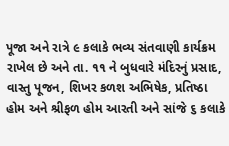પૂજા અને રાત્રે ૯ કલાકે ભવ્ય સંતવાણી કાર્યક્રમ રાખેલ છે અને તા. ૧૧ ને બુધવારે મંદિરનું પ્રસાદ, વાસ્તુ પૂજન, શિખર કળશ અભિષેક, પ્રતિષ્ઠા હોમ અને શ્રીફળ હોમ આરતી અને સાંજે ૬ કલાકે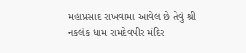મહાપ્રસાદ રાખવામા આવેલ છે તેવું શ્રી નકલંક ધામ રામદેવપીર મંદિર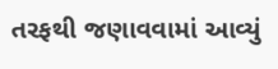તરફથી જણાવવામાં આવ્યું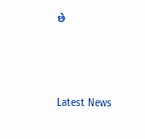છે






Latest News